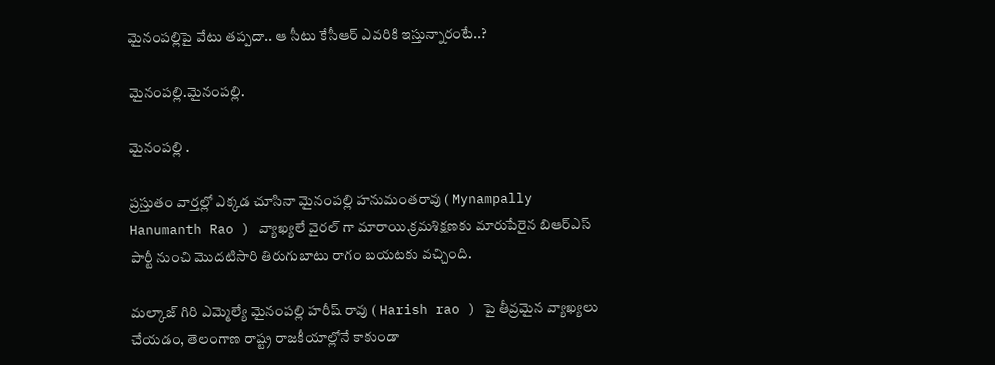మైనంపల్లిపై వేటు తప్పదా.. ఆ సీటు కేసీఆర్ ఎవరికి ఇస్తున్నారంటే..?

మైనంపల్లి.మైనంపల్లి.

మైనంపల్లి .

ప్రస్తుతం వార్తల్లో ఎక్కడ చూసినా మైనంపల్లి హనుమంతరావు ( Mynampally Hanumanth Rao ) వ్యాఖ్యలే వైరల్ గా మారాయి.క్రమశిక్షణకు మారుపేరైన బిఆర్ఎస్ పార్టీ నుంచి మొదటిసారి తిరుగుబాటు రాగం బయటకు వచ్చింది.

మల్కాజ్ గిరి ఎమ్మెల్యే మైనంపల్లి హరీష్ రావు ( Harish rao ) పై తీవ్రమైన వ్యాఖ్యలు చేయడం, తెలంగాణ రాష్ట్ర రాజకీయాల్లోనే కాకుండా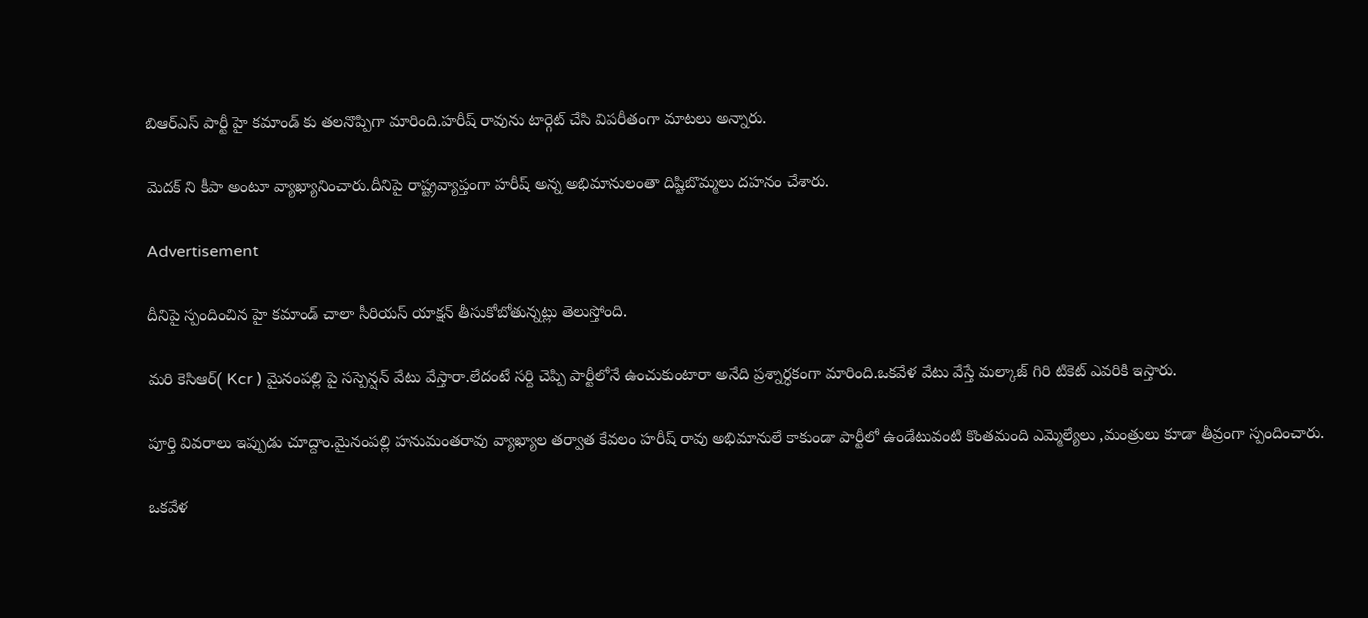బిఆర్ఎస్ పార్టీ హై కమాండ్ కు తలనొప్పిగా మారింది.హరీష్ రావును టార్గెట్ చేసి విపరీతంగా మాటలు అన్నారు.

మెదక్ ని కీపా అంటూ వ్యాఖ్యానించారు.దీనిపై రాష్ట్రవ్యాప్తంగా హరీష్ అన్న అభిమానులంతా దిష్టిబొమ్మలు దహనం చేశారు.

Advertisement

దీనిపై స్పందించిన హై కమాండ్ చాలా సీరియస్ యాక్షన్ తీసుకోబోతున్నట్లు తెలుస్తోంది.

మరి కెసిఆర్( Kcr ) మైనంపల్లి పై సస్పెన్షన్ వేటు వేస్తారా.లేదంటే సర్ది చెప్పి పార్టీలోనే ఉంచుకుంటారా అనేది ప్రశ్నార్ధకంగా మారింది.ఒకవేళ వేటు వేస్తే మల్కాజ్ గిరి టికెట్ ఎవరికి ఇస్తారు.

పూర్తి వివరాలు ఇప్పుడు చూద్దాం.మైనంపల్లి హనుమంతరావు వ్యాఖ్యాల తర్వాత కేవలం హరీష్ రావు అభిమానులే కాకుండా పార్టీలో ఉండేటువంటి కొంతమంది ఎమ్మెల్యేలు ,మంత్రులు కూడా తీవ్రంగా స్పందించారు.

ఒకవేళ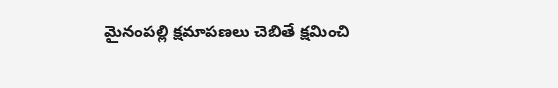మైనంపల్లి క్షమాపణలు చెబితే క్షమించి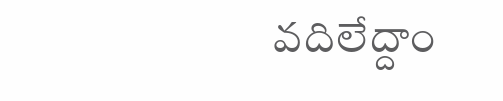వదిలేద్దాం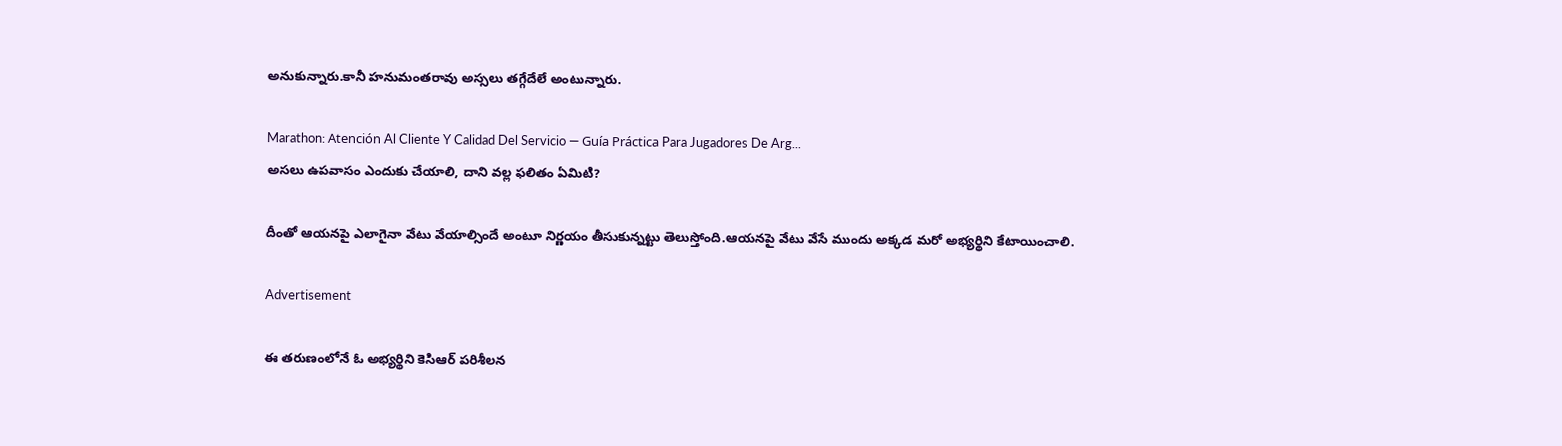అనుకున్నారు.కానీ హనుమంతరావు అస్సలు తగ్గేదేలే అంటున్నారు.

Marathon: Atención Al Cliente Y Calidad Del Servicio — Guía Práctica Para Jugadores De Arg...
అసలు ఉపవాసం ఎందుకు చేయాలి, దాని వల్ల ఫలితం ఏమిటి?

దీంతో ఆయనపై ఎలాగైనా వేటు వేయాల్సిందే అంటూ నిర్ణయం తీసుకున్నట్టు తెలుస్తోంది.ఆయనపై వేటు వేసే ముందు అక్కడ మరో అభ్యర్థిని కేటాయించాలి.

Advertisement

ఈ తరుణంలోనే ఓ అభ్యర్థిని కెసిఆర్ పరిశీలన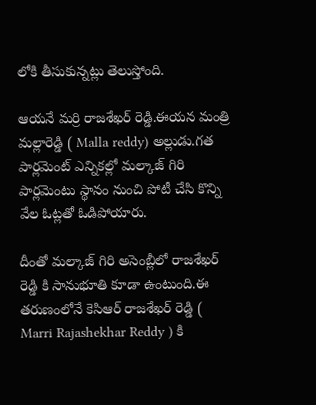లోకి తీసుకున్నట్లు తెలుస్తోంది.

ఆయనే మర్రి రాజశేఖర్ రెడ్డి.ఈయన మంత్రి మల్లారెడ్డి ( Malla reddy) అల్లుడు.గత పార్లమెంట్ ఎన్నికల్లో మల్కాజ్ గిరి పార్లమెంటు స్థానం నుంచి పోటీ చేసి కొన్ని వేల ఓట్లతో ఓడిపోయారు.

దీంతో మల్కాజ్ గిరి అసెంబ్లీలో రాజశేఖర్ రెడ్డి కి సానుభూతి కూడా ఉంటుంది.ఈ తరుణంలోనే కెసిఆర్ రాజశేఖర్ రెడ్డి ( Marri Rajashekhar Reddy ) కి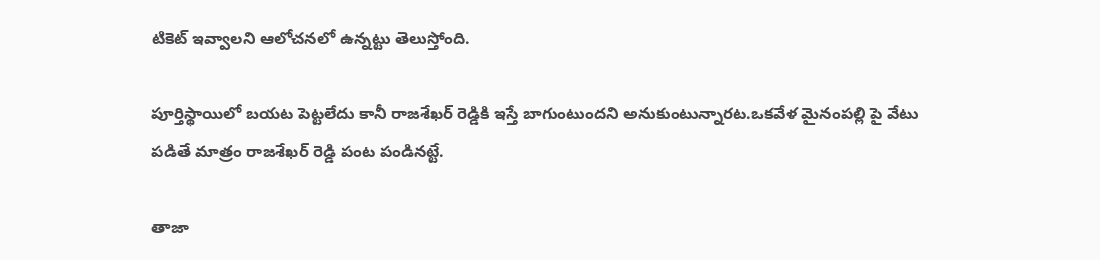టికెట్ ఇవ్వాలని ఆలోచనలో ఉన్నట్టు తెలుస్తోంది.

పూర్తిస్థాయిలో బయట పెట్టలేదు కానీ రాజశేఖర్ రెడ్డికి ఇస్తే బాగుంటుందని అనుకుంటున్నారట.ఒకవేళ మైనంపల్లి పై వేటు పడితే మాత్రం రాజశేఖర్ రెడ్డి పంట పండినట్టే.

తాజా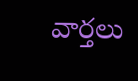వార్తలు